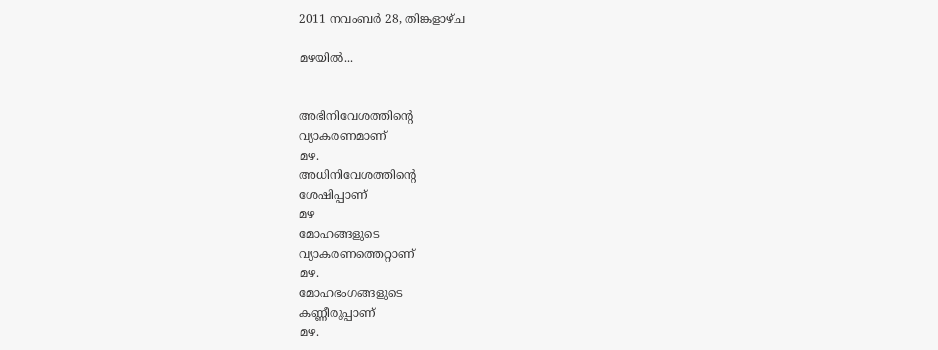2011 നവംബർ 28, തിങ്കളാഴ്‌ച

മഴയില്‍...


അഭിനിവേശത്തിന്റെ
വ്യാകരണമാണ്
മഴ.
അധിനിവേശത്തിന്റെ
ശേഷിപ്പാണ്
മഴ
മോഹങ്ങളുടെ
വ്യാകരണത്തെറ്റാണ്
മഴ.
മോഹഭംഗങ്ങളുടെ
കണ്ണീരുപ്പാണ്
മഴ.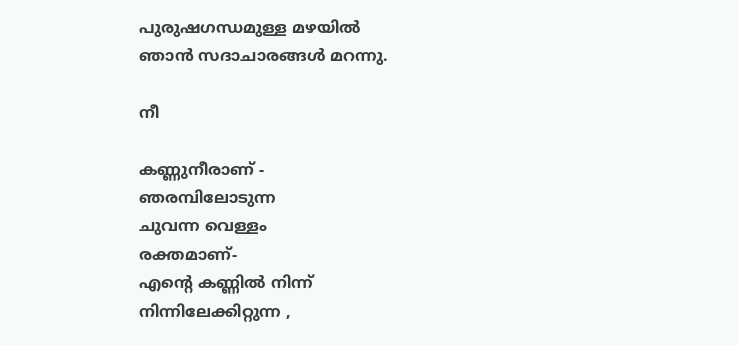പുരുഷഗന്ധമുള്ള മഴയില്‍
ഞാന്‍ സദാചാരങ്ങള്‍ മറന്നു.

നീ

കണ്ണുനീരാണ് -
ഞരമ്പിലോടുന്ന
ചുവന്ന വെള്ളം
രക്തമാണ്-
എന്‍റെ കണ്ണില്‍ നിന്ന്
നിന്നിലേക്കിറ്റുന്ന ,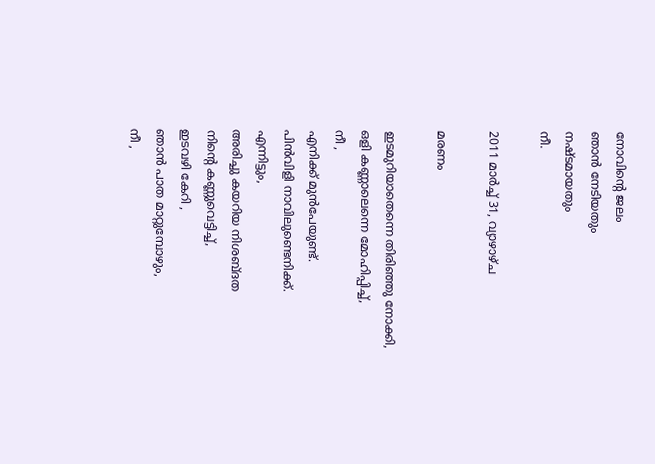നോവിന്‍റെ ജലം
ഞാന്‍ നേടിയതും
നഷ്ടമായതും
നീ.

2011 മാർച്ച് 31, വ്യാഴാഴ്‌ച

മരണം

ഇടമുറിയാതെന്നെ തിരിഞ്ഞു നോക്കി,
ഒളി കണ്ണാലെന്നെ മോഹിപ്പിച്ച്,
നീ ,
എനിക്ക് മുന്‍പേയുണ്ട്.
പിന്‍വിളി നാവിലുണ്ടെനിക്ക്.
എന്നിട്ടും,
അരിച്ചു കയറിയ നിശബ്ദത
നിന്‍റെ കണ്ണുവെട്ടിച്ച്,
ഇടവഴി കേറി ,
ഞാന്‍ പാത മാറ്റുമ്പോഴും,
നീ ,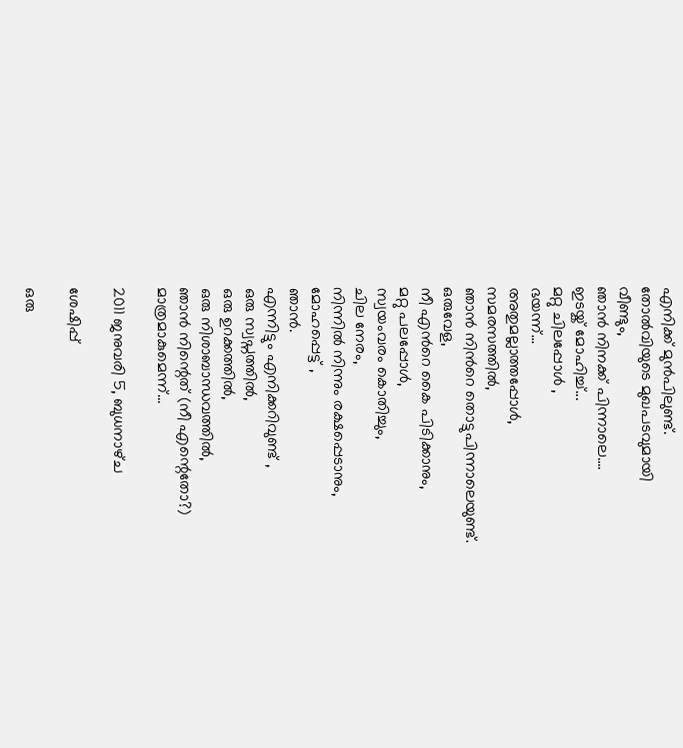എനിക്ക് മുന്‍പിലുണ്ട്.
തോല്‍വിയുടെ മുഖപടവുമായി
വീണ്ടും,
ഞാന്‍ നിനക്ക് പിന്നാലെ....
ഇടയ്ക് മോഹിച്ച്...
മറ്റു ചിലപ്പോള്‍ ,
ഭയന്ന്...
അതുമല്ലാത്തപ്പോള്‍,
സമരസത്തില്‍,
ഞാന്‍ നിന്‍റെ തൊട്ടുപിന്നാലെയുണ്ട്.
ഒരുവേള,
നീ എന്‍റെ കൈ പിടിക്കാനും,
മറ്റു പലപ്പോള്‍,
സ്വയംവരം കൊതിച്ചും,
ചില നേരം,
നിന്നില്‍ നിന്നും രക്ഷപ്പെടാനും,
മോഹപ്പെട്ട് ,
ഞാന്‍.
എന്നിട്ടും എനിക്കറിവുണ്ട് ,
ഒരു സ്വപ്നത്തില്‍,
ഒരു ഉറക്കത്തില്‍,
ഒരു നിശാബാന്ധവത്തില്‍,
ഞാന്‍ നിന്റെത് (നീ എന്റെതോ?)
മാത്രമാകുമെന്ന്...

2011 ജനുവരി 5, ബുധനാഴ്‌ച

ശേഷിപ്പ്

ഒരു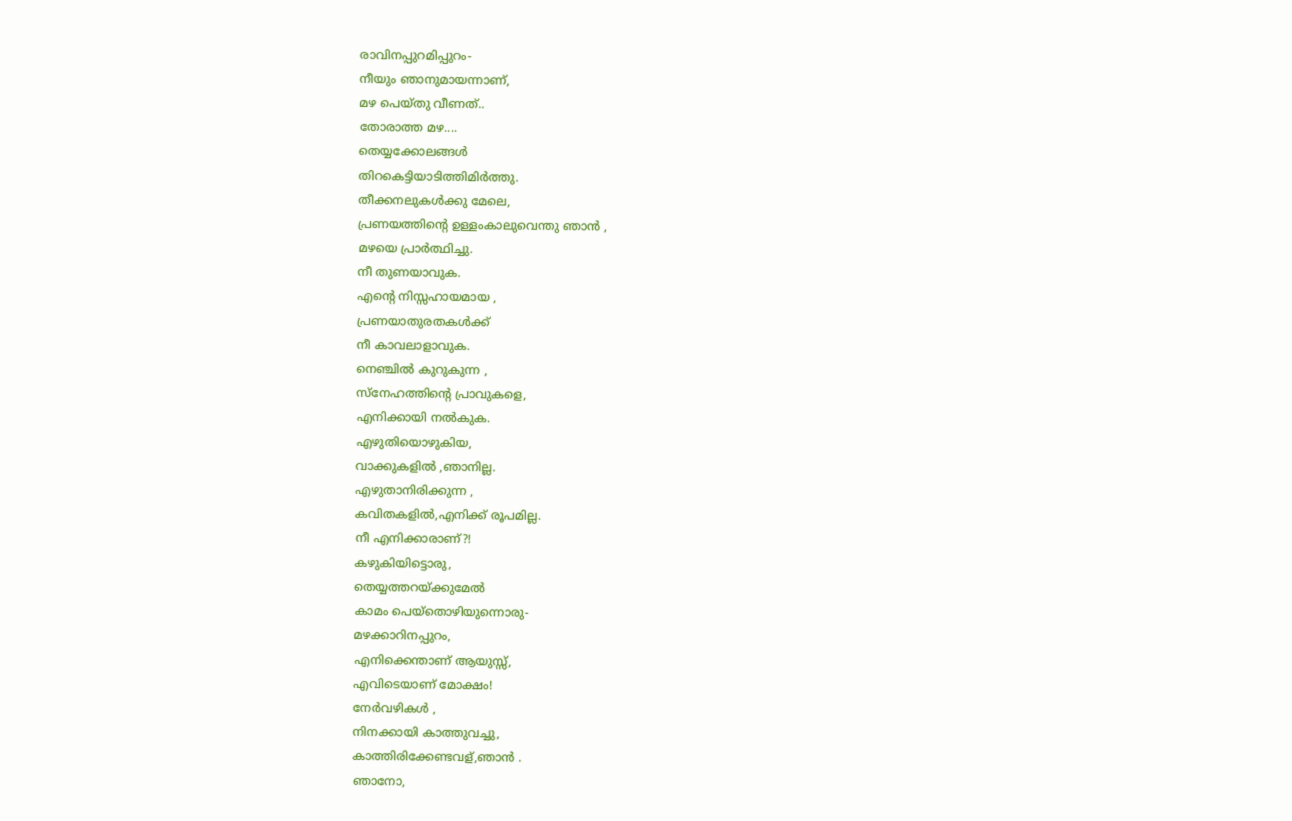രാവിനപ്പുറമിപ്പുറം-
നീയും ഞാനുമായന്നാണ്,
മഴ പെയ്തു വീണത്‌..
തോരാത്ത മഴ....
തെയ്യക്കോലങ്ങള്‍
തിറകെട്ടിയാടിത്തിമിര്‍ത്തു.
തീക്കനലുകള്‍ക്കു മേലെ,
പ്രണയത്തിന്‍റെ ഉള്ളംകാലുവെന്തു ഞാന്‍ ,
മഴയെ പ്രാര്‍ത്ഥിച്ചു.
നീ തുണയാവുക.
എന്‍റെ നിസ്സഹായമായ ,
പ്രണയാതുരതകള്‍ക്ക്
നീ കാവലാളാവുക.
നെഞ്ചില്‍ കുറുകുന്ന ,
സ്നേഹത്തിന്‍റെ പ്രാവുകളെ,
എനിക്കായി നല്‍കുക.
എഴുതിയൊഴുകിയ,
വാക്കുകളില്‍ ,ഞാനില്ല.
എഴുതാനിരിക്കുന്ന ,
കവിതകളില്‍,എനിക്ക് രൂപമില്ല.
നീ എനിക്കാരാണ്?!
കഴുകിയിട്ടൊരു,
തെയ്യത്തറയ്ക്കുമേല്‍
കാമം പെയ്തൊഴിയുന്നൊരു-
മഴക്കാറിനപ്പുറം,
എനിക്കെന്താണ് ആയുസ്സ്,
എവിടെയാണ് മോക്ഷം!
നേര്‍വഴികള്‍ ,
നിനക്കായി കാത്തുവച്ചു,
കാത്തിരിക്കേണ്ടവള്,ഞാന്‍ .
ഞാനോ,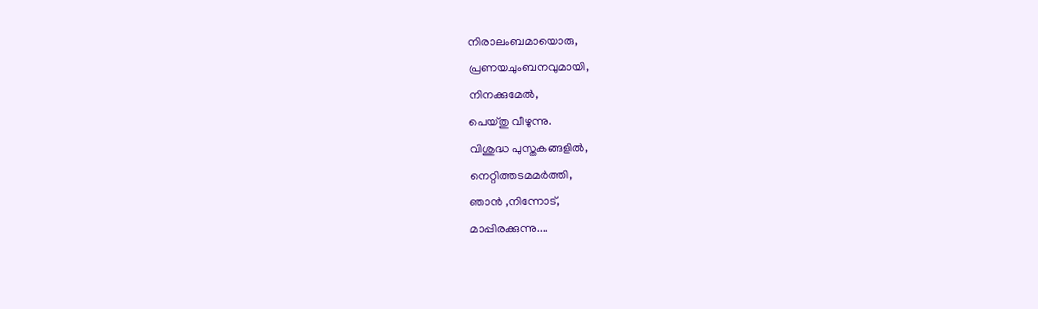നിരാലംബമായൊരു,
പ്രണയചുംബനവുമായി,
നിനക്കുമേല്‍,
പെയ്തു വീഴുന്നു.
വിശുദ്ധ പുസ്തകങ്ങളില്‍,
നെറ്റിത്തടമമര്‍ത്തി,
ഞാന്‍ ,നിന്നോട്,
മാപ്പിരക്കുന്നു....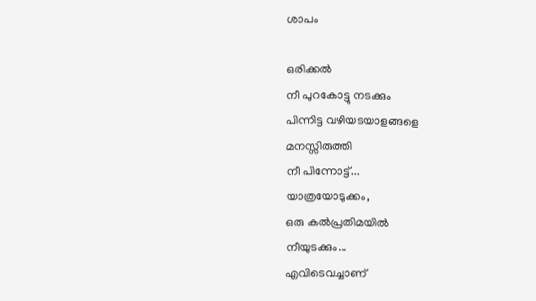ശാപം

ഒരിക്കല്‍
നീ പുറകോട്ടു നടക്കും
പിന്നിട്ട വഴിയടയാളങ്ങളെ
മനസ്സിരുത്തി
നീ പിന്നോട്ട്...
യാത്രയോടുക്കം,
ഒരു കല്‍പ്രതിമയില്‍
നീയുടക്കും...
എവിടെവച്ചാണ്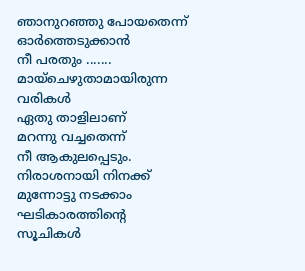ഞാനുറഞ്ഞു പോയതെന്ന്
ഓര്‍ത്തെടുക്കാന്‍
നീ പരതും .......
മായ്ചെഴുതാമായിരുന്ന
വരികള്‍
ഏതു താളിലാണ്
മറന്നു വച്ചതെന്ന്
നീ ആകുലപ്പെടും.
നിരാശനായി നിനക്ക്
മുന്നോട്ടു നടക്കാം
ഘടികാരത്തിന്റെ
സൂചികള്‍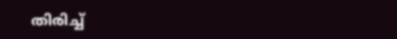തിരിച്ച്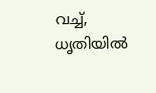വച്ച്,
ധൃതിയില്‍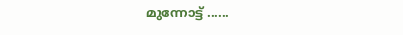മുന്നോട്ട് ......